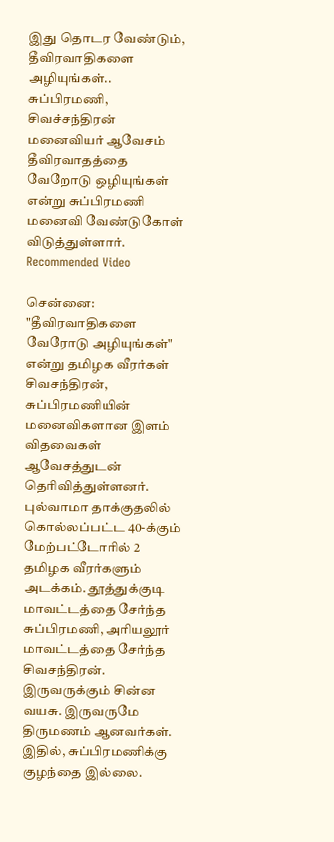இது தொடர வேண்டும், தீவிரவாதிகளை அழியுங்கள்.. சுப்பிரமணி, சிவச்சந்திரன் மனைவியர் ஆவேசம்
தீவிரவாதத்தை வேறோடு ஒழியுங்கள் என்று சுப்பிரமணி மனைவி வேண்டுகோள் விடுத்துள்ளார்.
Recommended Video

சென்னை: "தீவிரவாதிகளை வேரோடு அழியுங்கள்" என்று தமிழக வீரர்கள் சிவசந்திரன், சுப்பிரமணியின் மனைவிகளான இளம் விதவைகள் ஆவேசத்துடன் தெரிவித்துள்ளனர்.
புல்வாமா தாக்குதலில் கொல்லப்பட்ட 40-க்கும் மேற்பட்டோரில் 2 தமிழக வீரர்களும் அடக்கம். தூத்துக்குடி மாவட்டத்தை சேர்ந்த சுப்பிரமணி, அரியலூர் மாவட்டத்தை சேர்ந்த சிவசந்திரன். இருவருக்கும் சின்ன வயசு. இருவருமே திருமணம் ஆனவர்கள்.
இதில், சுப்பிரமணிக்கு குழந்தை இல்லை.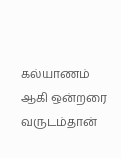கல்யாணம் ஆகி ஒன்றரை வருடம்தான்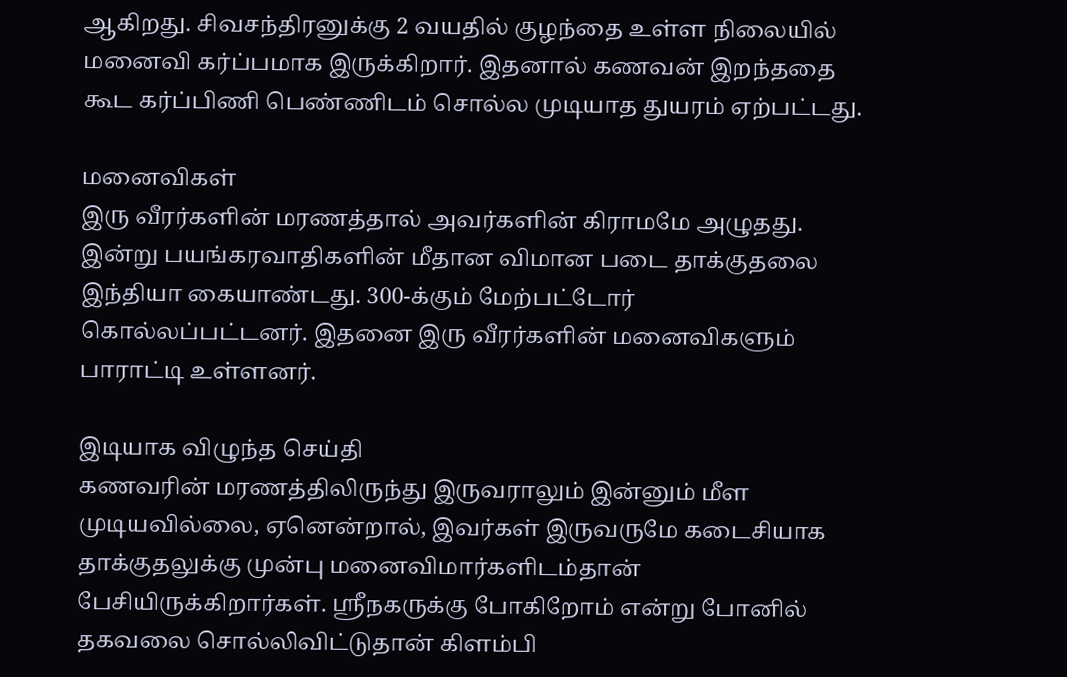ஆகிறது. சிவசந்திரனுக்கு 2 வயதில் குழந்தை உள்ள நிலையில் மனைவி கர்ப்பமாக இருக்கிறார். இதனால் கணவன் இறந்ததை கூட கர்ப்பிணி பெண்ணிடம் சொல்ல முடியாத துயரம் ஏற்பட்டது.

மனைவிகள்
இரு வீரர்களின் மரணத்தால் அவர்களின் கிராமமே அழுதது. இன்று பயங்கரவாதிகளின் மீதான விமான படை தாக்குதலை இந்தியா கையாண்டது. 300-க்கும் மேற்பட்டோர் கொல்லப்பட்டனர். இதனை இரு வீரர்களின் மனைவிகளும் பாராட்டி உள்ளனர்.

இடியாக விழுந்த செய்தி
கணவரின் மரணத்திலிருந்து இருவராலும் இன்னும் மீள முடியவில்லை, ஏனென்றால், இவர்கள் இருவருமே கடைசியாக தாக்குதலுக்கு முன்பு மனைவிமார்களிடம்தான் பேசியிருக்கிறார்கள். ஸ்ரீநகருக்கு போகிறோம் என்று போனில் தகவலை சொல்லிவிட்டுதான் கிளம்பி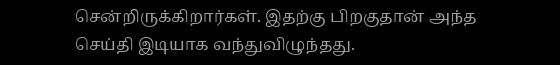சென்றிருக்கிறார்கள். இதற்கு பிறகுதான் அந்த செய்தி இடியாக வந்துவிழுந்தது.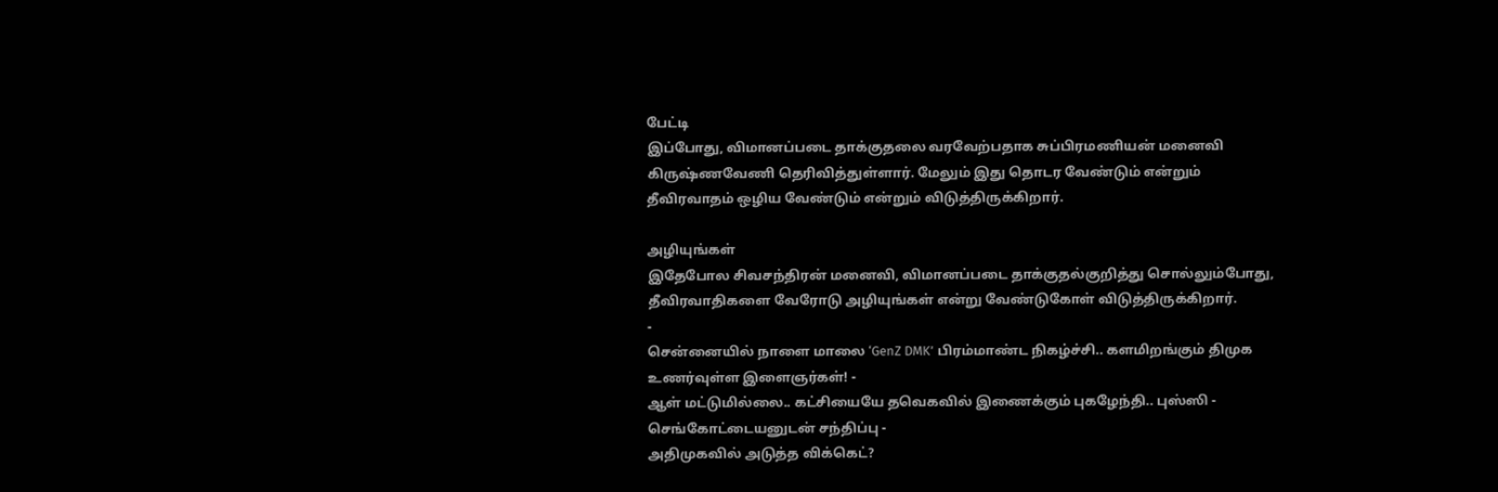பேட்டி
இப்போது, விமானப்படை தாக்குதலை வரவேற்பதாக சுப்பிரமணியன் மனைவி கிருஷ்ணவேணி தெரிவித்துள்ளார். மேலும் இது தொடர வேண்டும் என்றும் தீவிரவாதம் ஒழிய வேண்டும் என்றும் விடுத்திருக்கிறார்.

அழியுங்கள்
இதேபோல சிவசந்திரன் மனைவி, விமானப்படை தாக்குதல்குறித்து சொல்லும்போது, தீவிரவாதிகளை வேரோடு அழியுங்கள் என்று வேண்டுகோள் விடுத்திருக்கிறார்.
-
சென்னையில் நாளை மாலை ‘GenZ DMK’ பிரம்மாண்ட நிகழ்ச்சி.. களமிறங்கும் திமுக உணர்வுள்ள இளைஞர்கள்! -
ஆள் மட்டுமில்லை.. கட்சியையே தவெகவில் இணைக்கும் புகழேந்தி.. புஸ்ஸி - செங்கோட்டையனுடன் சந்திப்பு -
அதிமுகவில் அடுத்த விக்கெட்?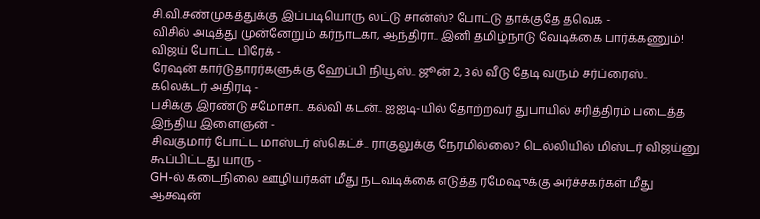சி.வி.சண்முகத்துக்கு இப்படியொரு லட்டு சான்ஸ்? போட்டு தாக்குதே தவெக -
விசில் அடித்து முன்னேறும் கர்நாடகா, ஆந்திரா.. இனி தமிழ்நாடு வேடிக்கை பார்க்கணும்! விஜய் போட்ட பிரேக் -
ரேஷன் கார்டுதாரர்களுக்கு ஹேப்பி நியூஸ்.. ஜூன் 2, 3ல் வீடு தேடி வரும் சர்ப்ரைஸ்.. கலெக்டர் அதிரடி -
பசிக்கு இரண்டு சமோசா.. கல்வி கடன்.. ஐஐடி-யில் தோற்றவர் துபாயில் சரித்திரம் படைத்த இந்திய இளைஞன் -
சிவகுமார் போட்ட மாஸ்டர் ஸ்கெட்ச்.. ராகுலுக்கு நேரமில்லை? டெல்லியில் மிஸ்டர் விஜய்னு கூப்பிட்டது யாரு -
GH-ல் கடைநிலை ஊழியர்கள் மீது நடவடிக்கை எடுத்த ரமேஷுக்கு அர்ச்சகர்கள் மீது ஆக்ஷன்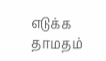எடுக்க தாமதம்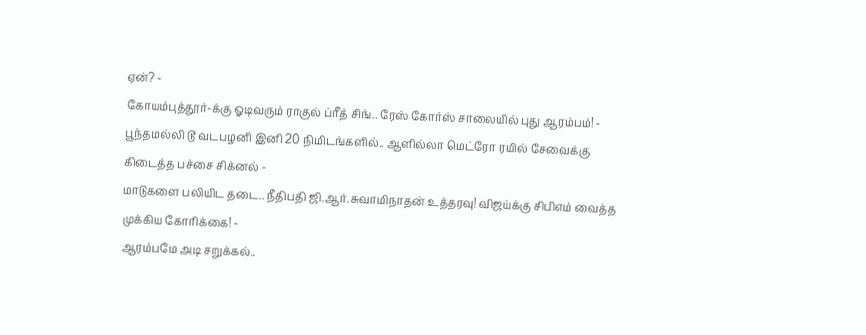ஏன்? -
கோயம்புத்தூர்-க்கு ஓடிவரும் ராகுல் ப்ரீத் சிங்.. ரேஸ் கோர்ஸ் சாலையில் புது ஆரம்பம்! -
பூந்தமல்லி டூ வடபழனி இனி 20 நிமிடங்களில்.. ஆளில்லா மெட்ரோ ரயில் சேவைக்கு கிடைத்த பச்சை சிக்னல் -
மாடுகளை பலியிட தடை.. நீதிபதி ஜி.ஆர்.சுவாமிநாதன் உத்தரவு! விஜய்க்கு சிபிஎம் வைத்த முக்கிய கோரிக்கை! -
ஆரம்பமே அடி சறுக்கல்..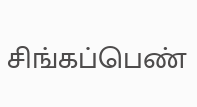சிங்கப்பெண்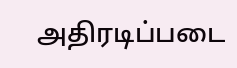அதிரடிப்படை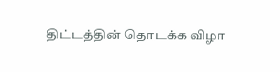திட்டத்தின் தொடக்க விழா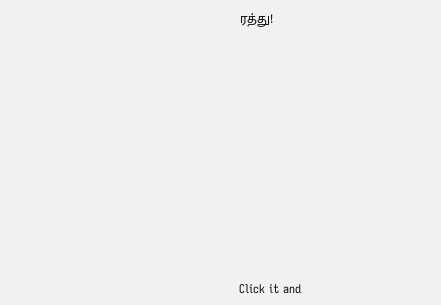ரத்து!












Click it and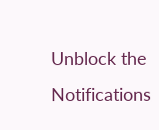Unblock the Notifications